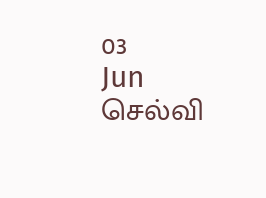03
Jun
செல்வி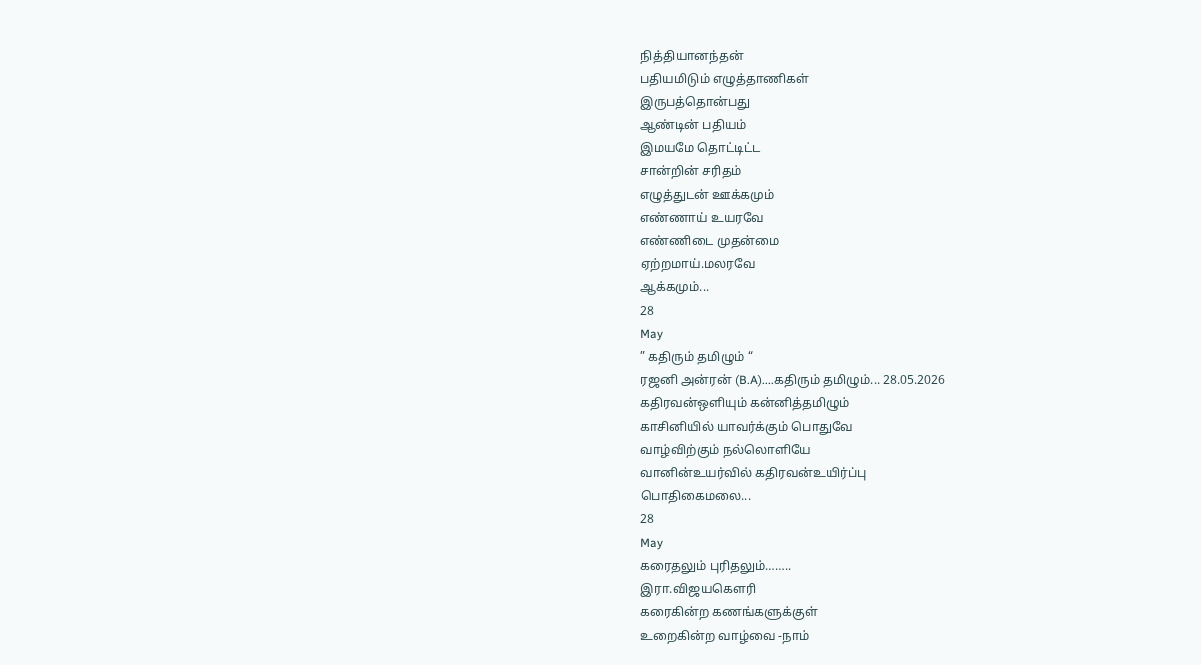நித்தியானந்தன்
பதியமிடும் எழுத்தாணிகள்
இருபத்தொன்பது
ஆண்டின் பதியம்
இமயமே தொட்டிட்ட
சான்றின் சரிதம்
எழுத்துடன் ஊக்கமும்
எண்ணாய் உயரவே
எண்ணிடை முதன்மை
ஏற்றமாய்.மலரவே
ஆக்கமும்...
28
May
” கதிரும் தமிழும் “
ரஜனி அன்ரன் (B.A)....கதிரும் தமிழும்... 28.05.2026
கதிரவன்ஒளியும் கன்னித்தமிழும்
காசினியில் யாவர்க்கும் பொதுவே
வாழ்விற்கும் நல்லொளியே
வானின்உயர்வில் கதிரவன்உயிர்ப்பு
பொதிகைமலை...
28
May
கரைதலும் புரிதலும்……..
இரா.விஜயகௌரி
கரைகின்ற கணங்களுக்குள்
உறைகின்ற வாழ்வை -நாம்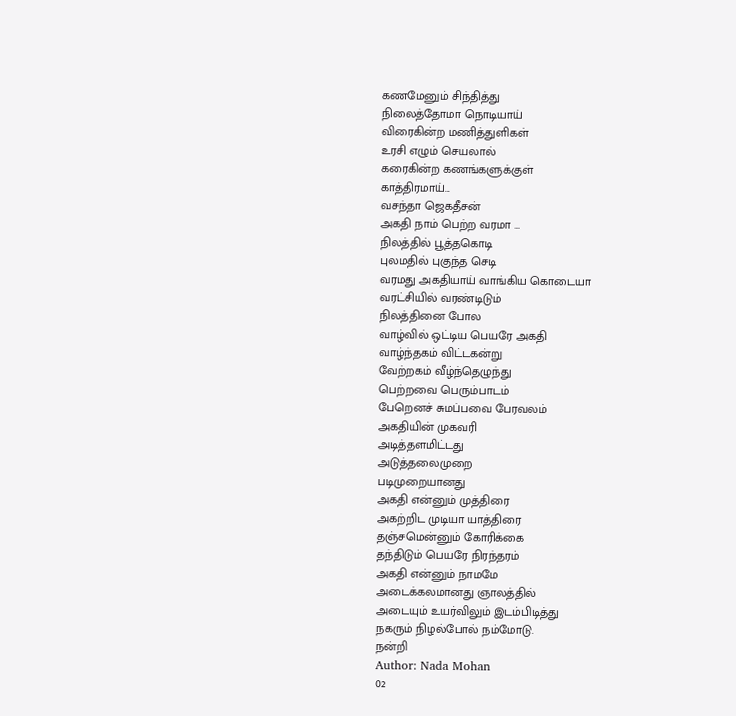கணமேனும் சிந்தித்து
நிலைத்தோமா நொடியாய்
விரைகின்ற மணித்துளிகள்
உரசி எழும் செயலால்
கரைகின்ற கணங்களுக்குள்
காத்திரமாய்...
வசந்தா ஜெகதீசன்
அகதி நாம் பெற்ற வரமா …
நிலத்தில் பூத்தகொடி
புலமதில் புகுந்த செடி
வரமது அகதியாய் வாங்கிய கொடையா
வரட்சியில் வரண்டிடும்
நிலத்தினை போல
வாழ்வில் ஒட்டிய பெயரே அகதி
வாழ்ந்தகம் விட்டகன்று
வேற்றகம் வீழ்ந்தெழுந்து
பெற்றவை பெரும்பாடம்
பேறெனச் சுமப்பவை பேரவலம்
அகதியின் முகவரி
அடித்தளமிட்டது
அடுத்தலைமுறை
படிமுறையானது
அகதி என்னும் முத்திரை
அகற்றிட முடியா யாத்திரை
தஞ்சமென்னும் கோரிக்கை
தந்திடும் பெயரே நிரந்தரம்
அகதி என்னும் நாமமே
அடைக்கலமானது ஞாலத்தில்
அடையும் உயர்விலும் இடம்பிடித்து
நகரும் நிழல்போல் நம்மோடு.
நன்றி
Author: Nada Mohan
02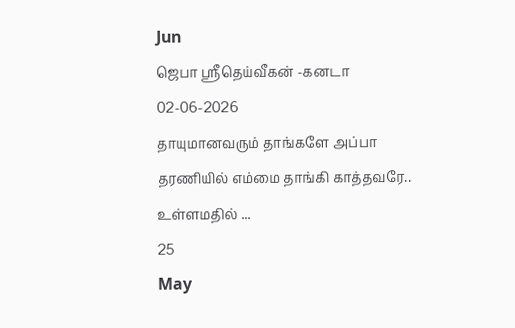Jun
ஜெபா ஸ்ரீதெய்வீகன் -கனடா
02-06-2026
தாயுமானவரும் தாங்களே அப்பா
தரணியில் எம்மை தாங்கி காத்தவரே..
உள்ளமதில் ...
25
May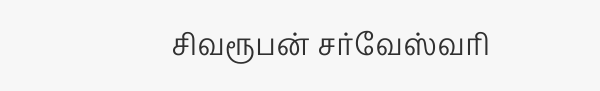சிவரூபன் சர்வேஸ்வரி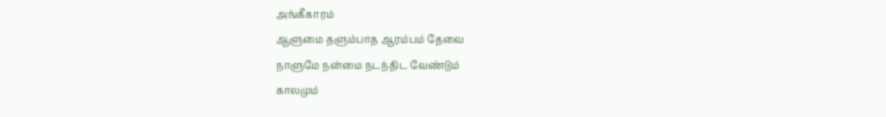அங்கீகாரம்
ஆளுமை தளும்பாத ஆரம்பம் தேவை
நாளுமே நன்மை நடந்திட வேண்டும்
காலமும்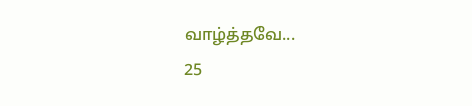வாழ்த்தவே...
25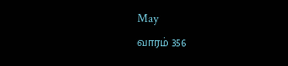May
வாரம் 356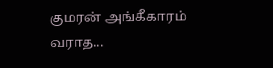குமரன் அங்கீகாரம்
வராத...